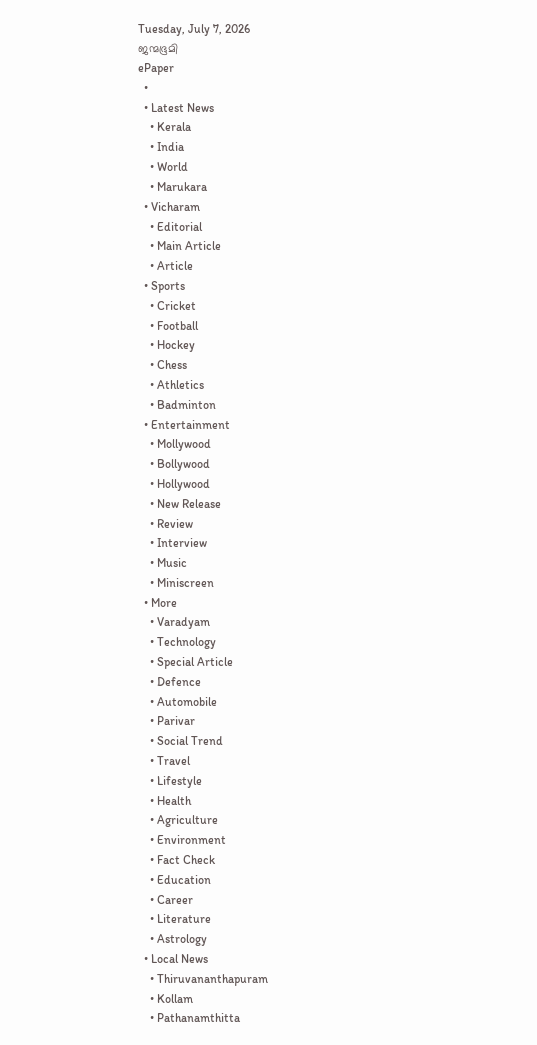Tuesday, July 7, 2026
ജന്മഭൂമി
ePaper
  •
  • Latest News
    • Kerala
    • India
    • World
    • Marukara
  • Vicharam
    • Editorial
    • Main Article
    • Article
  • Sports
    • Cricket
    • Football
    • Hockey
    • Chess
    • Athletics
    • Badminton
  • Entertainment
    • Mollywood
    • Bollywood
    • Hollywood
    • New Release
    • Review
    • Interview
    • Music
    • Miniscreen
  • More
    • Varadyam
    • Technology
    • Special Article
    • Defence
    • Automobile
    • Parivar
    • Social Trend
    • Travel
    • Lifestyle
    • Health
    • Agriculture
    • Environment
    • Fact Check
    • Education
    • Career
    • Literature
    • Astrology
  • Local News
    • Thiruvananthapuram
    • Kollam
    • Pathanamthitta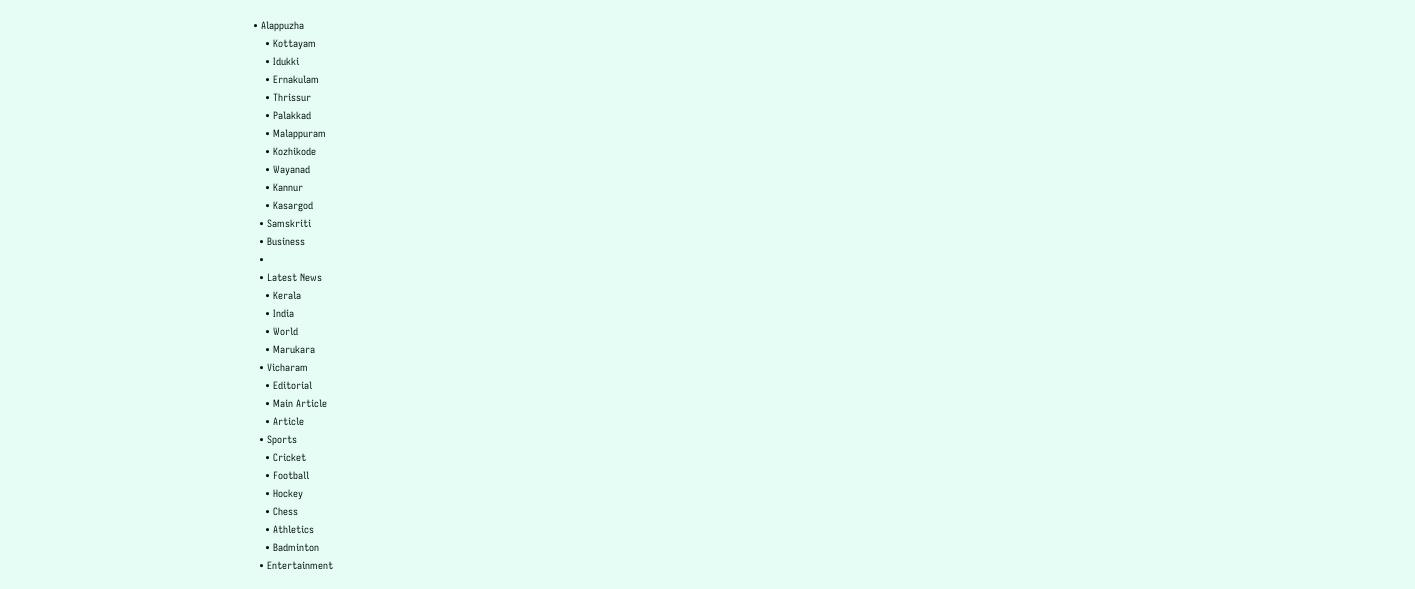• Alappuzha
    • Kottayam
    • Idukki
    • Ernakulam
    • Thrissur
    • Palakkad
    • Malappuram
    • Kozhikode
    • Wayanad
    • Kannur
    • Kasargod
  • Samskriti
  • Business
  •
  • Latest News
    • Kerala
    • India
    • World
    • Marukara
  • Vicharam
    • Editorial
    • Main Article
    • Article
  • Sports
    • Cricket
    • Football
    • Hockey
    • Chess
    • Athletics
    • Badminton
  • Entertainment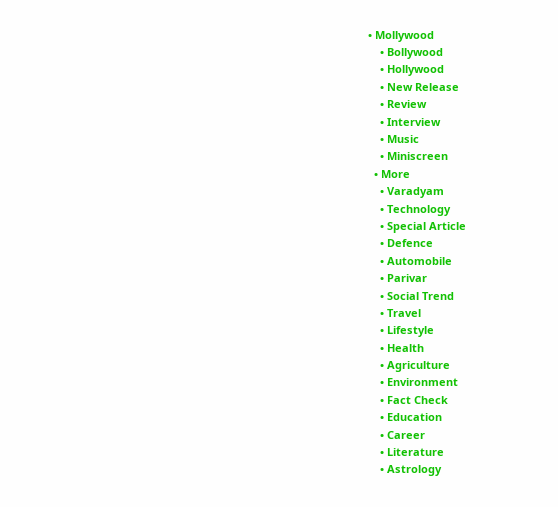• Mollywood
    • Bollywood
    • Hollywood
    • New Release
    • Review
    • Interview
    • Music
    • Miniscreen
  • More
    • Varadyam
    • Technology
    • Special Article
    • Defence
    • Automobile
    • Parivar
    • Social Trend
    • Travel
    • Lifestyle
    • Health
    • Agriculture
    • Environment
    • Fact Check
    • Education
    • Career
    • Literature
    • Astrology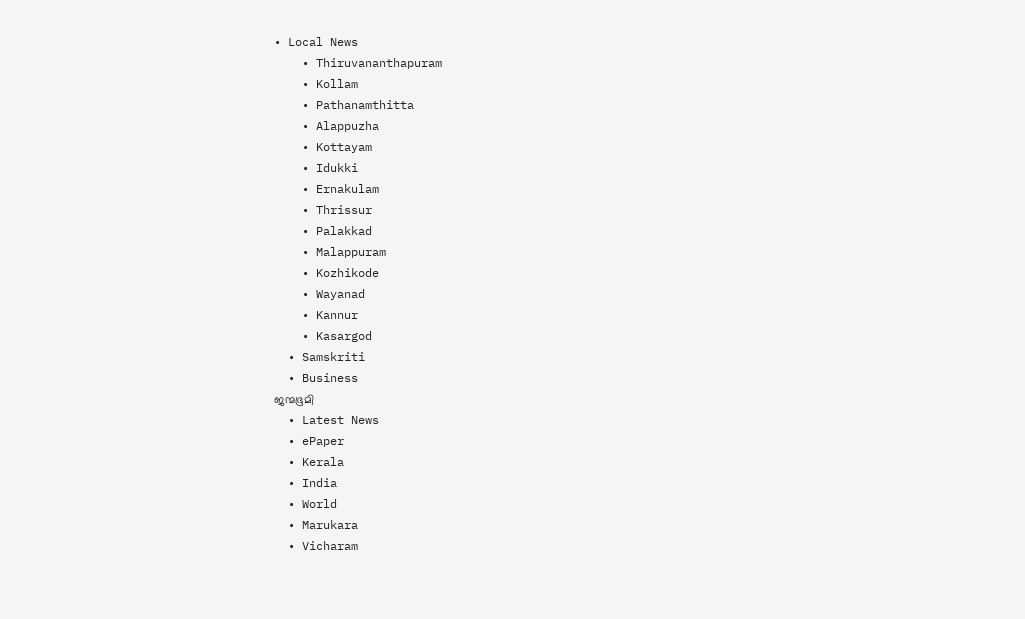• Local News
    • Thiruvananthapuram
    • Kollam
    • Pathanamthitta
    • Alappuzha
    • Kottayam
    • Idukki
    • Ernakulam
    • Thrissur
    • Palakkad
    • Malappuram
    • Kozhikode
    • Wayanad
    • Kannur
    • Kasargod
  • Samskriti
  • Business
ജന്മഭൂമി
  • Latest News
  • ePaper
  • Kerala
  • India
  • World
  • Marukara
  • Vicharam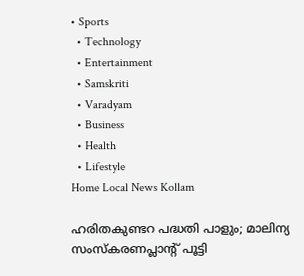• Sports
  • Technology
  • Entertainment
  • Samskriti
  • Varadyam
  • Business
  • Health
  • Lifestyle
Home Local News Kollam

ഹരിതകുണ്ടറ പദ്ധതി പാളും; മാലിന്യ സംസ്കരണപ്ലാന്റ്‌ പൂട്ടി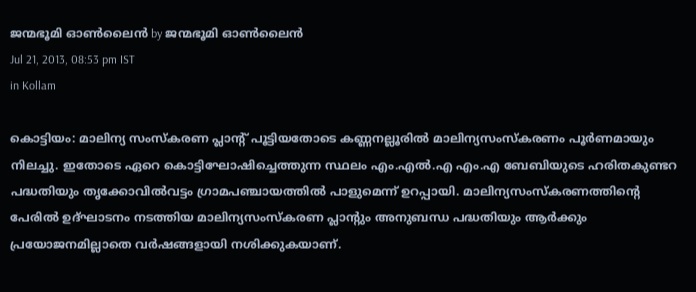ജന്മഭൂമി ഓണ്‍ലൈന്‍ by ജന്മഭൂമി ഓണ്‍ലൈന്‍
Jul 21, 2013, 08:53 pm IST
in Kollam

കൊട്ടിയം: മാലിന്യ സംസ്കരണ പ്ലാന്റ്‌ പൂട്ടിയതോടെ കണ്ണനല്ലൂരില്‍ മാലിന്യസംസ്കരണം പൂര്‍ണമായും നിലച്ചു. ഇതോടെ ഏറെ കൊട്ടിഘോഷിച്ചെത്തുന്ന സ്ഥലം എം.എല്‍.എ എം.എ ബേബിയുടെ ഹരിതകുണ്ടറ പദ്ധതിയും തൃക്കോവില്‍വട്ടം ഗ്രാമപഞ്ചായത്തില്‍ പാളുമെന്ന്‌ ഉറപ്പായി. മാലിന്യസംസ്കരണത്തിന്റെ പേരില്‍ ഉദ്ഘാടനം നടത്തിയ മാലിന്യസംസ്കരണ പ്ലാന്റും അനുബന്ധ പദ്ധതിയും ആര്‍ക്കും പ്രയോജനമില്ലാതെ വര്‍ഷങ്ങളായി നശിക്കുകയാണ്‌.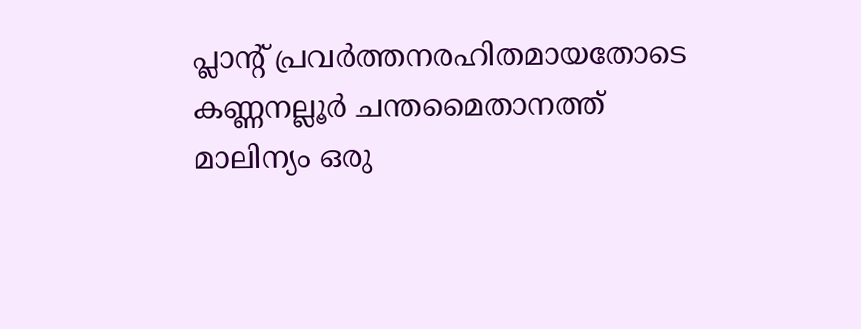പ്ലാന്റ്‌ പ്രവര്‍ത്തനരഹിതമായതോടെ കണ്ണനല്ലൂര്‍ ചന്തമൈതാനത്ത്‌ മാലിന്യം ഒരു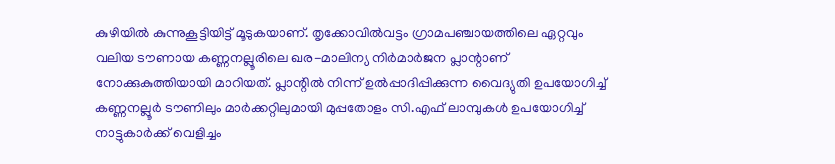കുഴിയില്‍ കുന്നുകൂട്ടിയിട്ട്‌ മൂടുകയാണ്‌. തൃക്കോവില്‍വട്ടം ഗ്രാമപഞ്ചായത്തിലെ ഏറ്റവും വലിയ ടൗണായ കണ്ണനല്ലൂരിലെ ഖര-മാലിന്യ നിര്‍മാര്‍ജന പ്ലാന്റാണ്‌ നോക്കുകുത്തിയായി മാറിയത്‌. പ്ലാന്റില്‍ നിന്ന്‌ ഉല്‍പ്പാദിപ്പിക്കുന്ന വൈദ്യുതി ഉപയോഗിച്ച്‌ കണ്ണനല്ലൂര്‍ ടൗണിലും മാര്‍ക്കറ്റിലുമായി മുപ്പതോളം സി.എഫ്‌ ലാമ്പുകള്‍ ഉപയോഗിച്ച്‌ നാട്ടുകാര്‍ക്ക്‌ വെളിച്ചം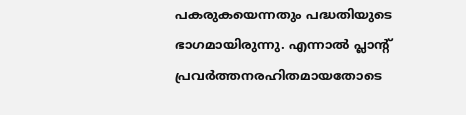പകരുകയെന്നതും പദ്ധതിയുടെ ഭാഗമായിരുന്നു. എന്നാല്‍ പ്ലാന്റ്‌ പ്രവര്‍ത്തനരഹിതമായതോടെ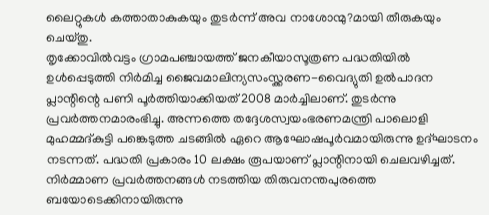ലൈറ്റുകള്‍ കത്താതാകുകയും തുടര്‍ന്ന്‌ അവ നാശോന്മു?മായി തീരുകയും ചെയ്തു.
തൃക്കോവില്‍വട്ടം ഗ്രാമപഞ്ചായത്ത്‌ ജനകീയാസൂത്രണ പദ്ധതിയില്‍ ഉള്‍പ്പെടുത്തി നിര്‍മിച്ച ജൈവമാലിന്യസംസ്ക്കരണ-വൈദ്യുതി ഉല്‍പാദന പ്ലാന്റിന്റെ പണി പൂര്‍ത്തിയാക്കിയത്‌ 2008 മാര്‍ച്ചിലാണ്‌. തുടര്‍ന്നു പ്രവര്‍ത്തനമാരംഭിച്ചു. അന്നത്തെ തദ്ദേശസ്വയംഭരണമന്ത്രി പാലൊളി മുഹമ്മദ്കുട്ടി പങ്കെടുത്ത ചടങ്ങില്‍ ഏറെ ആഘോഷപൂര്‍വമായിരുന്നു ഉദ്ഘാടനം നടന്നത്‌. പദ്ധതി പ്രകാരം 10 ലക്ഷം രൂപയാണ്‌ പ്ലാന്റിനായി ചെലവഴിച്ചത്‌. നിര്‍മ്മാണ പ്രവര്‍ത്തനങ്ങള്‍ നടത്തിയ തിരുവനന്തപുരത്തെ ബയോടെക്കിനായിരുന്നു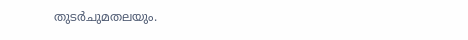തുടര്‍ചുമതലയും.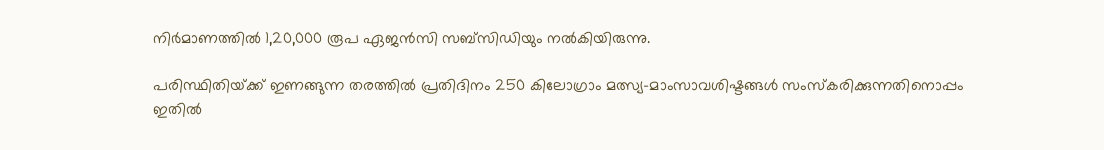നിര്‍മാണത്തില്‍ 1,20,000 രൂപ ഏജന്‍സി സബ്സിഡിയും നല്‍കിയിരുന്നു.

പരിസ്ഥിതിയ്‌ക്ക്‌ ഇണങ്ങുന്ന തരത്തില്‍ പ്രതിദിനം 250 കിലോഗ്രാം മത്സ്യ-മാംസാവശിഷ്ടങ്ങള്‍ സംസ്കരിക്കുന്നതിനൊപ്പം ഇതില്‍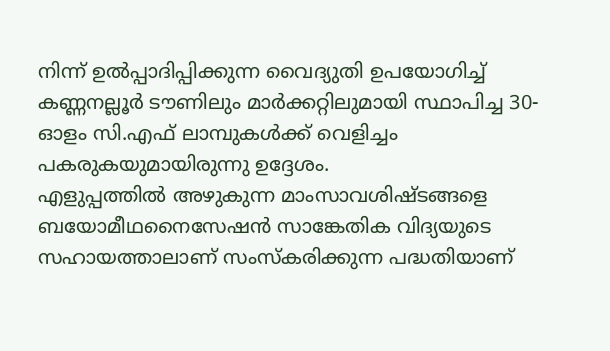നിന്ന്‌ ഉല്‍പ്പാദിപ്പിക്കുന്ന വൈദ്യുതി ഉപയോഗിച്ച്‌ കണ്ണനല്ലൂര്‍ ടൗണിലും മാര്‍ക്കറ്റിലുമായി സ്ഥാപിച്ച 30-ഓളം സി.എഫ്‌ ലാമ്പുകള്‍ക്ക്‌ വെളിച്ചം പകരുകയുമായിരുന്നു ഉദ്ദേശം.
എളുപ്പത്തില്‍ അഴുകുന്ന മാംസാവശിഷ്ടങ്ങളെ ബയോമീഥനൈസേഷന്‍ സാങ്കേതിക വിദ്യയുടെ സഹായത്താലാണ്‌ സംസ്കരിക്കുന്ന പദ്ധതിയാണ്‌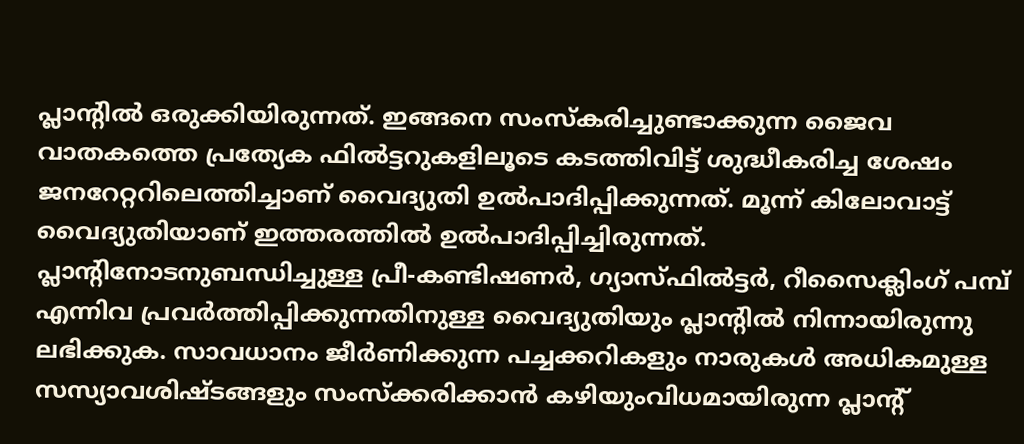പ്ലാന്റില്‍ ഒരുക്കിയിരുന്നത്‌. ഇങ്ങനെ സംസ്കരിച്ചുണ്ടാക്കുന്ന ജൈവ വാതകത്തെ പ്രത്യേക ഫില്‍ട്ടറുകളിലൂടെ കടത്തിവിട്ട്‌ ശുദ്ധീകരിച്ച ശേഷം ജനറേറ്ററിലെത്തിച്ചാണ്‌ വൈദ്യുതി ഉല്‍പാദിപ്പിക്കുന്നത്‌. മൂന്ന്‌ കിലോവാട്ട്‌ വൈദ്യുതിയാണ്‌ ഇത്തരത്തില്‍ ഉല്‍പാദിപ്പിച്ചിരുന്നത്‌. പ്ലാന്റിനോടനുബന്ധിച്ചുള്ള പ്രീ-കണ്ടിഷണര്‍, ഗ്യാസ്ഫില്‍ട്ടര്‍, റീസൈക്ലിംഗ്‌ പമ്പ്‌ എന്നിവ പ്രവര്‍ത്തിപ്പിക്കുന്നതിനുള്ള വൈദ്യുതിയും പ്ലാന്റില്‍ നിന്നായിരുന്നു ലഭിക്കുക. സാവധാനം ജീര്‍ണിക്കുന്ന പച്ചക്കറികളും നാരുകള്‍ അധികമുള്ള സസ്യാവശിഷ്ടങ്ങളും സംസ്ക്കരിക്കാന്‍ കഴിയുംവിധമായിരുന്ന പ്ലാന്റ്‌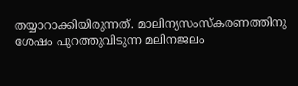തയ്യാറാക്കിയിരുന്നത്‌. മാലിന്യസംസ്കരണത്തിനു ശേഷം പുറത്തുവിടുന്ന മലിനജലം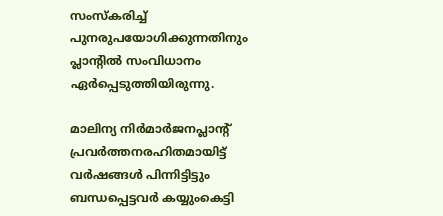സംസ്കരിച്ച്‌ പുനരുപയോഗിക്കുന്നതിനും പ്ലാന്റില്‍ സംവിധാനം ഏര്‍പ്പെടുത്തിയിരുന്നു.

മാലിന്യ നിര്‍മാര്‍ജനപ്ലാന്റ്‌ പ്രവര്‍ത്തനരഹിതമായിട്ട്‌ വര്‍ഷങ്ങള്‍ പിന്നിട്ടിട്ടും ബന്ധപ്പെട്ടവര്‍ കയ്യുംകെട്ടി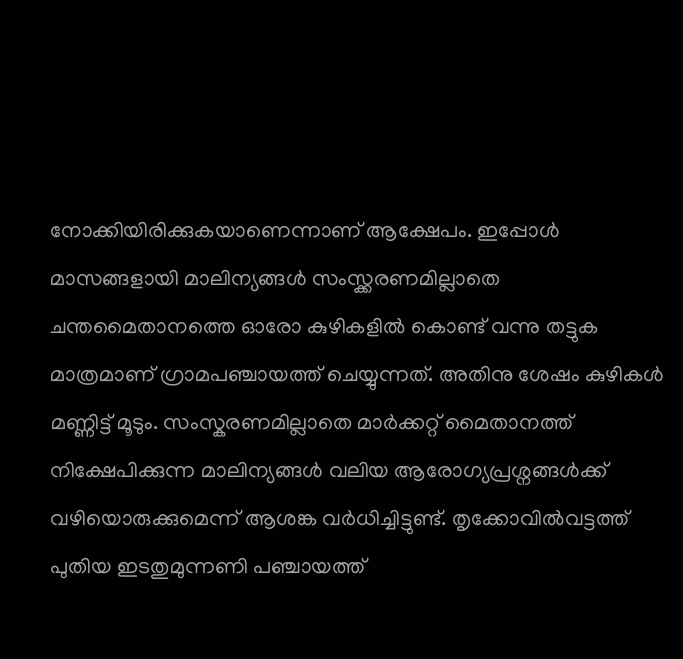നോക്കിയിരിക്കുകയാണെന്നാണ്‌ ആക്ഷേപം. ഇപ്പോള്‍ മാസങ്ങളായി മാലിന്യങ്ങള്‍ സംസ്ക്കരണമില്ലാതെ ചന്തമൈതാനത്തെ ഓരോ കുഴികളില്‍ കൊണ്ട്‌ വന്നു തട്ടുക മാത്രമാണ്‌ ഗ്രാമപഞ്ചായത്ത്‌ ചെയ്യുന്നത്‌. അതിനു ശേഷം കുഴികള്‍ മണ്ണിട്ട്‌ മൂടും. സംസ്കരണമില്ലാതെ മാര്‍ക്കറ്റ്‌ മൈതാനത്ത്‌ നിക്ഷേപിക്കുന്ന മാലിന്യങ്ങള്‍ വലിയ ആരോഗ്യപ്രശ്നങ്ങള്‍ക്ക്‌ വഴിയൊരുക്കുമെന്ന്‌ ആശങ്ക വര്‍ധിച്ചിട്ടുണ്ട്‌. തൃക്കോവില്‍വട്ടത്ത്‌ പുതിയ ഇടതുമുന്നണി പഞ്ചായത്ത്‌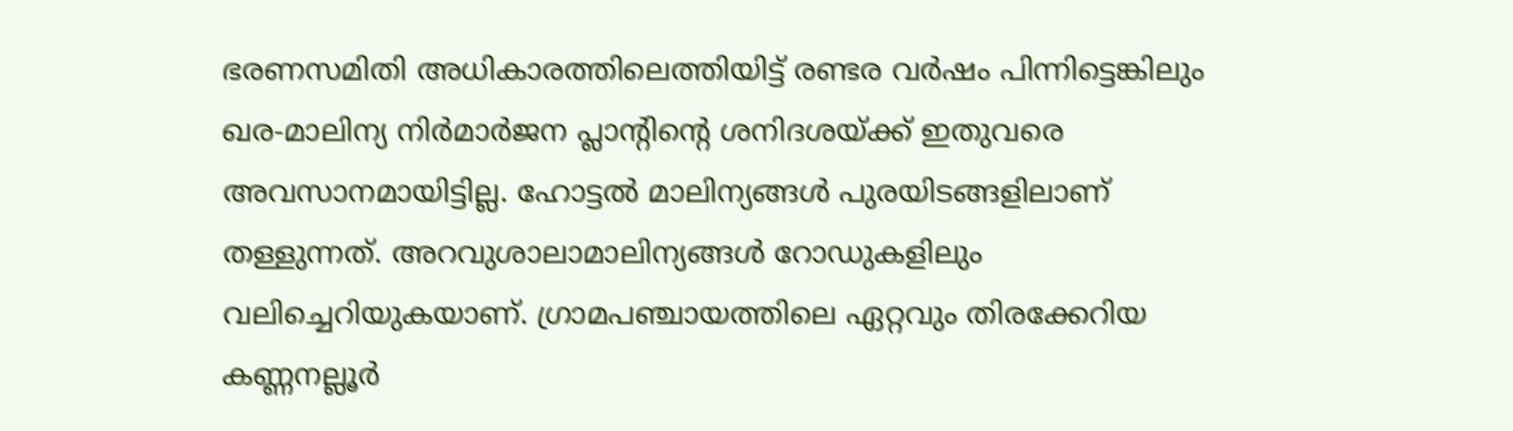ഭരണസമിതി അധികാരത്തിലെത്തിയിട്ട്‌ രണ്ടര വര്‍ഷം പിന്നിട്ടെങ്കിലും ഖര-മാലിന്യ നിര്‍മാര്‍ജന പ്ലാന്റിന്റെ ശനിദശയ്‌ക്ക്‌ ഇതുവരെ അവസാനമായിട്ടില്ല. ഹോട്ടല്‍ മാലിന്യങ്ങള്‍ പുരയിടങ്ങളിലാണ്‌ തള്ളുന്നത്‌. അറവുശാലാമാലിന്യങ്ങള്‍ റോഡുകളിലും വലിച്ചെറിയുകയാണ്‌. ഗ്രാമപഞ്ചായത്തിലെ ഏറ്റവും തിരക്കേറിയ കണ്ണനല്ലൂര്‍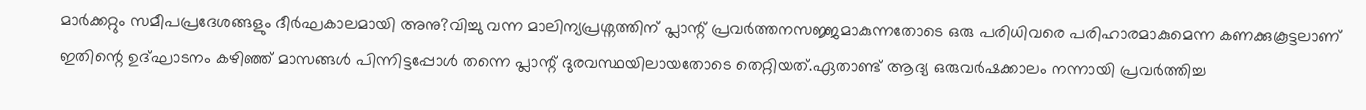മാര്‍ക്കറ്റും സമീപപ്രദേശങ്ങളും ദീര്‍ഘകാലമായി അനു?വിച്ചു വന്ന മാലിന്യപ്രശ്നത്തിന്‌ പ്ലാന്റ്‌ പ്രവര്‍ത്തനസജ്ജമാകുന്നതോടെ ഒരു പരിധിവരെ പരിഹാരമാകുമെന്ന കണക്കുകൂട്ടലാണ്‌ ഇതിന്റെ ഉദ്ഘാടനം കഴിഞ്ഞ്‌ മാസങ്ങള്‍ പിന്നിട്ടപ്പോള്‍ തന്നെ പ്ലാന്റ്‌ ദുരവസ്ഥയിലായതോടെ തെറ്റിയത്‌.ഏതാണ്ട്‌ ആദ്യ ഒരുവര്‍ഷക്കാലം നന്നായി പ്രവര്‍ത്തിച്ച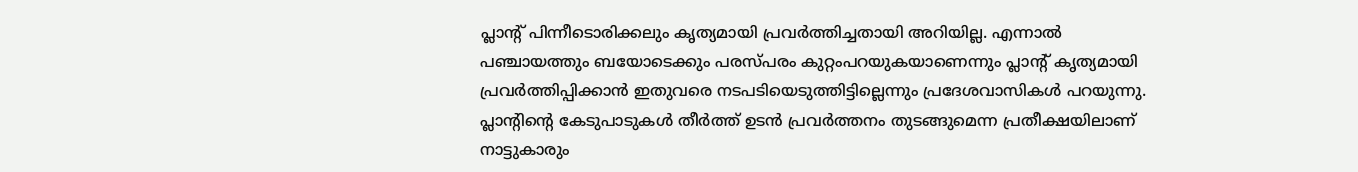പ്ലാന്റ്‌ പിന്നീടൊരിക്കലും കൃത്യമായി പ്രവര്‍ത്തിച്ചതായി അറിയില്ല. എന്നാല്‍ പഞ്ചായത്തും ബയോടെക്കും പരസ്പരം കുറ്റംപറയുകയാണെന്നും പ്ലാന്റ്‌ കൃത്യമായി പ്രവര്‍ത്തിപ്പിക്കാന്‍ ഇതുവരെ നടപടിയെടുത്തിട്ടില്ലെന്നും പ്രദേശവാസികള്‍ പറയുന്നു. പ്ലാന്റിന്റെ കേടുപാടുകള്‍ തീര്‍ത്ത്‌ ഉടന്‍ പ്രവര്‍ത്തനം തുടങ്ങുമെന്ന പ്രതീക്ഷയിലാണ്‌ നാട്ടുകാരും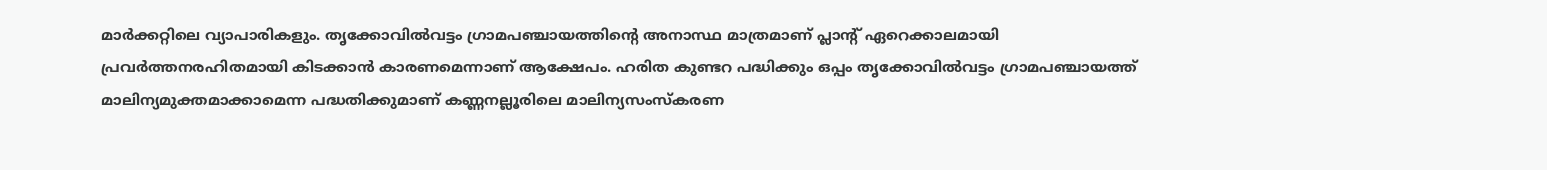മാര്‍ക്കറ്റിലെ വ്യാപാരികളും. തൃക്കോവില്‍വട്ടം ഗ്രാമപഞ്ചായത്തിന്റെ അനാസ്ഥ മാത്രമാണ്‌ പ്ലാന്റ്‌ ഏറെക്കാലമായി പ്രവര്‍ത്തനരഹിതമായി കിടക്കാന്‍ കാരണമെന്നാണ്‌ ആക്ഷേപം. ഹരിത കുണ്ടറ പദ്ധിക്കും ഒപ്പം തൃക്കോവില്‍വട്ടം ഗ്രാമപഞ്ചായത്ത്‌ മാലിന്യമുക്തമാക്കാമെന്ന പദ്ധതിക്കുമാണ്‌ കണ്ണനല്ലൂരിലെ മാലിന്യസംസ്കരണ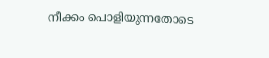നീക്കം പൊളിയുന്നതോടെ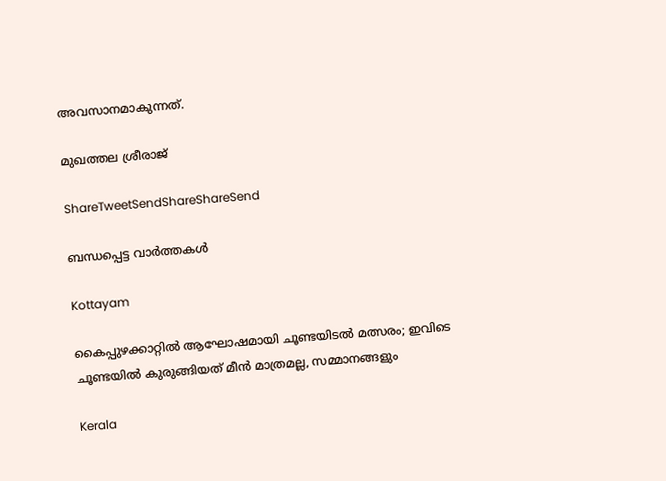അവസാനമാകുന്നത്‌.

മുഖത്തല ശ്രീരാജ്‌

ShareTweetSendShareShareSend

ബന്ധപ്പെട്ട വാര്‍ത്തകള്‍

Kottayam

കൈപ്പുഴക്കാറ്റില്‍ ആഘോഷമായി ചൂണ്ടയിടല്‍ മത്സരം; ഇവിടെ ചൂണ്ടയില്‍ കുരുങ്ങിയത് മീന്‍ മാത്രമല്ല, സമ്മാനങ്ങളും

Kerala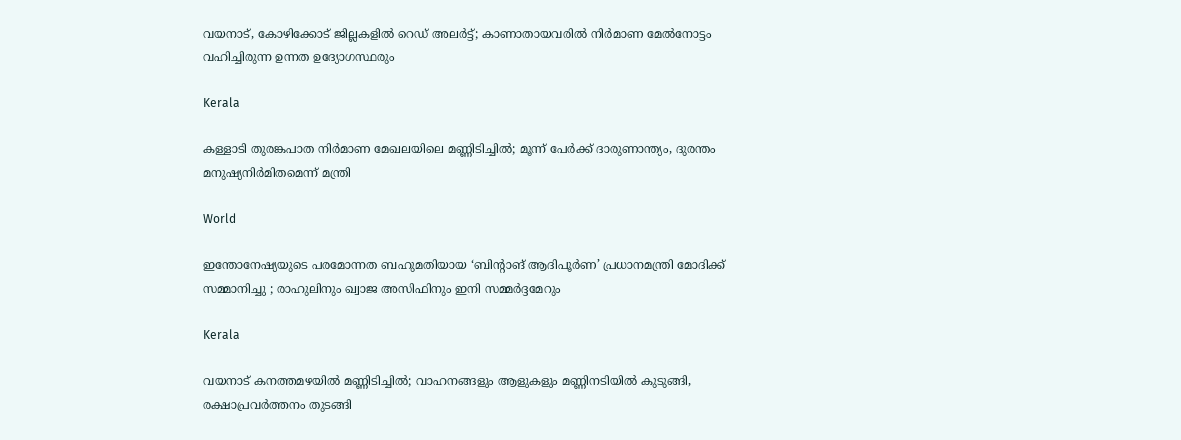വയനാട്, കോഴിക്കോട് ജില്ലകളിൽ റെഡ് അലർട്ട്; കാണാതായവരിൽ നിർമാണ മേൽനോട്ടം വഹിച്ചിരുന്ന ഉന്നത ഉദ്യോഗസ്ഥരും

Kerala

കള്ളാടി തുരങ്കപാത നിർമാണ മേഖലയിലെ മണ്ണിടിച്ചിൽ; മൂന്ന് പേർക്ക് ദാരുണാന്ത്യം, ദുരന്തം മനുഷ്യനിർമിതമെന്ന് മന്ത്രി

World

ഇന്തോനേഷ്യയുടെ പരമോന്നത ബഹുമതിയായ ‘ബിന്റാങ് ആദിപൂർണ’ പ്രധാനമന്ത്രി മോദിക്ക് സമ്മാനിച്ചു ; രാഹുലിനും ഖ്വാജ അസിഫിനും ഇനി സമ്മർദ്ദമേറും

Kerala

വയനാട് കനത്തമഴയിൽ മണ്ണിടിച്ചിൽ; വാഹനങ്ങളും ആളുകളും മണ്ണിനടിയിൽ കുടുങ്ങി, രക്ഷാപ്രവർത്തനം തുടങ്ങി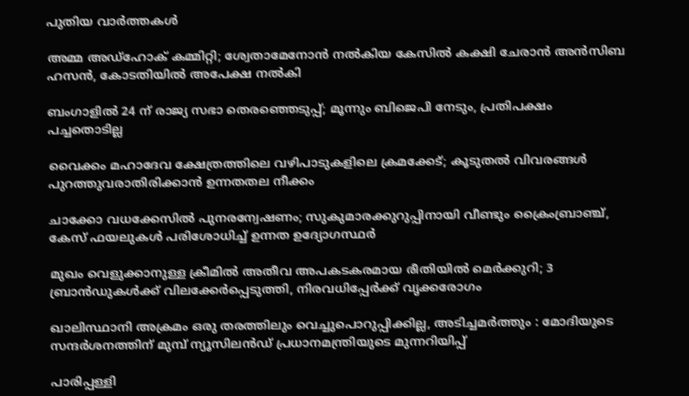പുതിയ വാര്‍ത്തകള്‍

അമ്മ അഡ്ഹോക് കമ്മിറ്റി; ശ്വേതാമേനോൻ നൽകിയ കേസിൽ കക്ഷി ചേരാൻ അൻസിബ ഹസൻ, കോടതിയിൽ അപേക്ഷ നൽകി

ബംഗാളിൽ 24 ന് രാജ്യ സഭാ തെരഞ്ഞെടുപ്പ്; മൂന്നും ബിജെപി നേടും, പ്രതിപക്ഷം പച്ചതൊടില്ല

വൈക്കം മഹാദേവ ക്ഷേത്രത്തിലെ വഴിപാടുകളിലെ ക്രമക്കേട്; കൂടുതല്‍ വിവരങ്ങള്‍ പുറത്തുവരാതിരിക്കാന്‍ ഉന്നതതല നീക്കം

ചാക്കോ വധക്കേസിൽ പുനരന്വേഷണം; സുകുമാരക്കുറുപ്പിനായി വീണ്ടും ക്രൈംബ്രാഞ്ച്, കേസ് ഫയലുകൾ പരിശോധിച്ച് ഉന്നത ഉദ്യോഗസ്ഥർ

മുഖം വെളുക്കാനുള്ള ക്രീമിൽ അതീവ അപകടകരമായ രീതിയിൽ മെർക്കുറി; 3 ബ്രാൻഡുകൾക്ക് വിലക്കേർപ്പെടുത്തി, നിരവധിപ്പേർക്ക് വൃക്കരോഗം

ഖാലിസ്ഥാനി അക്രമം ഒരു തരത്തിലും വെച്ചുപൊറുപ്പിക്കില്ല, അടിച്ചമർത്തും : മോദിയുടെ സന്ദർശനത്തിന് മുമ്പ് ന്യൂസിലൻഡ് പ്രധാനമന്ത്രിയുടെ മുന്നറിയിപ്പ്

പാരിപ്പള്ളി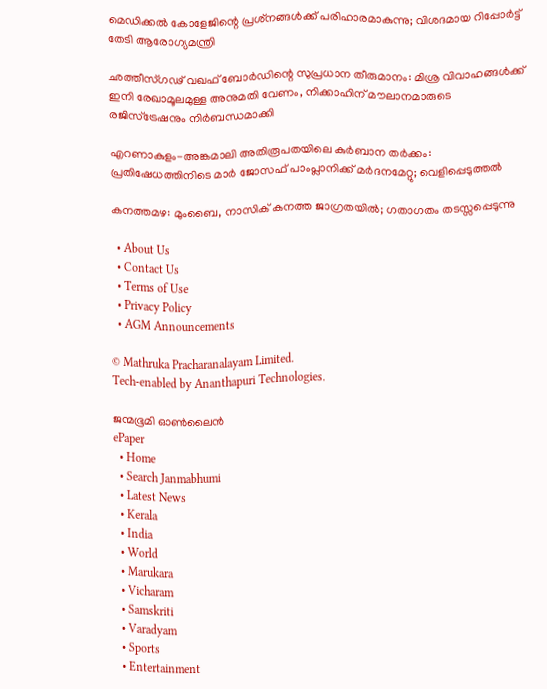മെഡിക്കല്‍ കോളേജിന്റെ പ്രശ്‌നങ്ങള്‍ക്ക് പരിഹാരമാകുന്നു; വിശദമായ റിപ്പോര്‍ട്ട് തേടി ആരോഗ്യമന്ത്രി

ഛത്തീസ്ഗഢ് വഖഫ് ബോർഡിന്റെ സുപ്രധാന തീരുമാനം: മിശ്ര വിവാഹങ്ങൾക്ക് ഇനി രേഖാമൂലമുള്ള അനുമതി വേണം, നിക്കാഹിന് മൗലാനമാരുടെ രജിസ്ട്രേഷനും നിർബന്ധമാക്കി

എറണാകുളം-അങ്കമാലി അതിരൂപതയിലെ കുർബാന തർക്കം: പ്രതിഷേധത്തിനിടെ മാർ ജോസഫ് പാംപ്ലാനിക്ക് മർദനമേറ്റു; വെളിപ്പെടുത്തൽ

കനത്തമഴ: മുംബൈ, നാസിക് കനത്ത ജാഗ്രതയിൽ; ഗതാഗതം തടസ്സപ്പെടുന്നു

  • About Us
  • Contact Us
  • Terms of Use
  • Privacy Policy
  • AGM Announcements

© Mathruka Pracharanalayam Limited.
Tech-enabled by Ananthapuri Technologies.

ജന്മഭൂമി ഓണ്‍ലൈന്‍
ePaper
  • Home
  • Search Janmabhumi
  • Latest News
  • Kerala
  • India
  • World
  • Marukara
  • Vicharam
  • Samskriti
  • Varadyam
  • Sports
  • Entertainment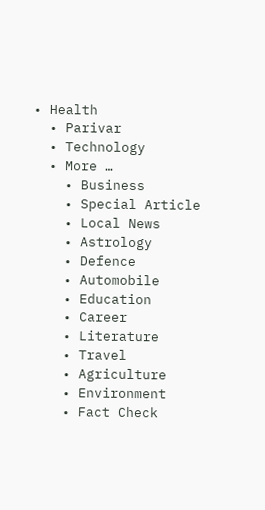• Health
  • Parivar
  • Technology
  • More …
    • Business
    • Special Article
    • Local News
    • Astrology
    • Defence
    • Automobile
    • Education
    • Career
    • Literature
    • Travel
    • Agriculture
    • Environment
    • Fact Check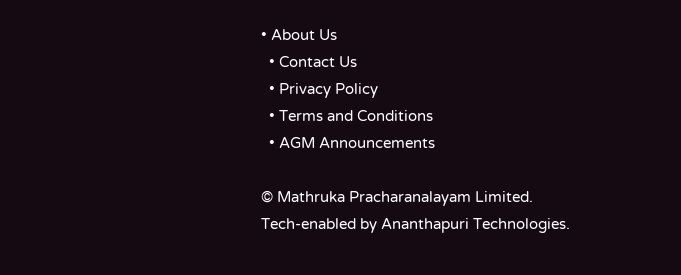• About Us
  • Contact Us
  • Privacy Policy
  • Terms and Conditions
  • AGM Announcements

© Mathruka Pracharanalayam Limited.
Tech-enabled by Ananthapuri Technologies.